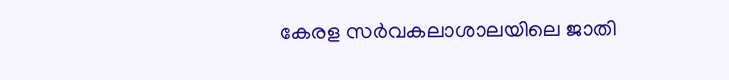കേരള സര്‍വകലാശാലയിലെ ജാതി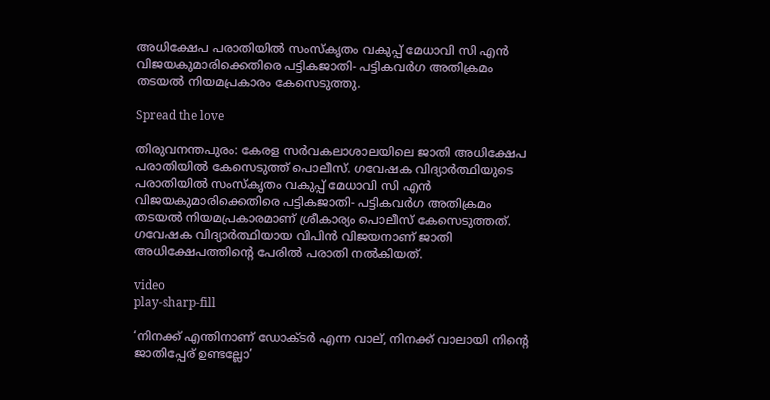അധിക്ഷേപ പരാതിയില്‍ സംസ്‌കൃതം വകുപ്പ് മേധാവി സി എന്‍ വിജയകുമാരിക്കെതിരെ പട്ടികജാതി- പട്ടികവര്‍ഗ അതിക്രമം തടയല്‍ നിയമപ്രകാരം കേസെടുത്തു.

Spread the love

തിരുവനന്തപുരം: കേരള സര്‍വകലാശാലയിലെ ജാതി അധിക്ഷേപ പരാതിയില്‍ കേസെടുത്ത് പൊലീസ്. ഗവേഷക വിദ്യാര്‍ത്ഥിയുടെ പരാതിയില്‍ സംസ്‌കൃതം വകുപ്പ് മേധാവി സി എന്‍ വിജയകുമാരിക്കെതിരെ പട്ടികജാതി- പട്ടികവര്‍ഗ അതിക്രമം തടയല്‍ നിയമപ്രകാരമാണ് ശ്രീകാര്യം പൊലീസ് കേസെടുത്തത്.
ഗവേഷക വിദ്യാര്‍ത്ഥിയായ വിപിന്‍ വിജയനാണ് ജാതി അധിക്ഷേപത്തിന്റെ പേരില്‍ പരാതി നല്‍കിയത്.

video
play-sharp-fill

‘നിനക്ക് എന്തിനാണ് ഡോക്ടര്‍ എന്ന വാല്, നിനക്ക് വാലായി നിന്റെ ജാതിപ്പേര് ഉണ്ടല്ലോ’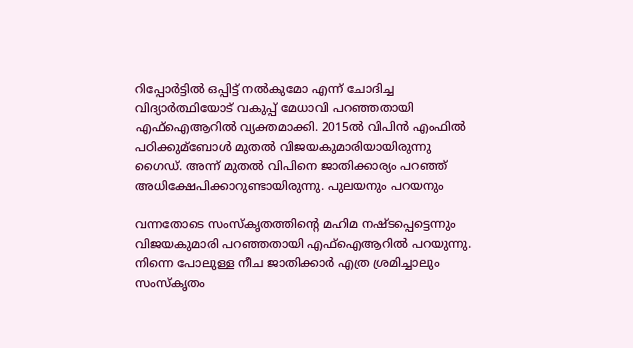റിപ്പോര്‍ട്ടില്‍ ഒപ്പിട്ട് നല്‍കുമോ എന്ന് ചോദിച്ച വിദ്യാര്‍ത്ഥിയോട് വകുപ്പ് മേധാവി പറഞ്ഞതായി എഫ്‌ഐആറില്‍ വ്യക്തമാക്കി. 2015ല്‍ വിപിന്‍ എംഫില്‍ പഠിക്കുമ്ബോള്‍ മുതല്‍ വിജയകുമാരിയായിരുന്നു ഗൈഡ്. അന്ന് മുതല്‍ വിപിനെ ജാതിക്കാര്യം പറഞ്ഞ് അധിക്ഷേപിക്കാറുണ്ടായിരുന്നു. പുലയനും പറയനും

വന്നതോടെ സംസ്‌കൃതത്തിന്റെ മഹിമ നഷ്ടപ്പെട്ടെന്നും വിജയകുമാരി പറഞ്ഞതായി എഫ്‌ഐആറില്‍ പറയുന്നു. നിന്നെ പോലുള്ള നീച ജാതിക്കാര്‍ എത്ര ശ്രമിച്ചാലും സംസ്‌കൃതം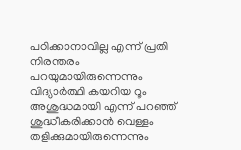പഠിക്കാനാവില്ല എന്ന് പ്രതി നിരന്തരം പറയുമായിരുന്നെന്നും വിദ്യാര്‍ത്ഥി കയറിയ റൂം അശുദ്ധമായി എന്ന് പറഞ്ഞ് ശുദ്ധീകരിക്കാന്‍ വെള്ളം തളിക്കുമായിരുന്നെന്നും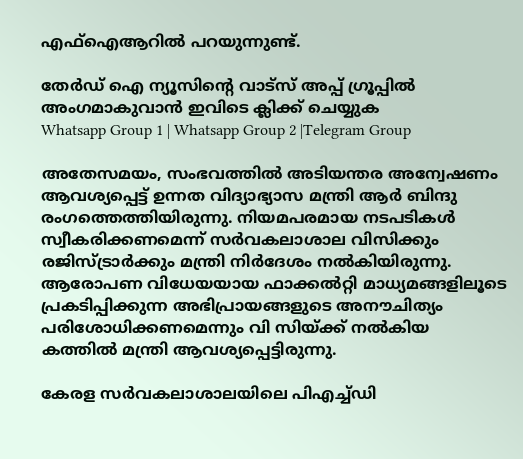എഫ്‌ഐആറില്‍ പറയുന്നുണ്ട്.

തേർഡ് ഐ ന്യൂസിന്റെ വാട്സ് അപ്പ് ഗ്രൂപ്പിൽ അംഗമാകുവാൻ ഇവിടെ ക്ലിക്ക് ചെയ്യുക
Whatsapp Group 1 | Whatsapp Group 2 |Telegram Group

അതേസമയം, സംഭവത്തില്‍ അടിയന്തര അന്വേഷണം ആവശ്യപ്പെട്ട് ഉന്നത വിദ്യാഭ്യാസ മന്ത്രി ആര്‍ ബിന്ദു രംഗത്തെത്തിയിരുന്നു. നിയമപരമായ നടപടികള്‍ സ്വീകരിക്കണമെന്ന് സര്‍വകലാശാല വിസിക്കും രജിസ്ട്രാര്‍ക്കും മന്ത്രി നിര്‍ദേശം നല്‍കിയിരുന്നു. ആരോപണ വിധേയയായ ഫാക്കല്‍റ്റി മാധ്യമങ്ങളിലൂടെ പ്രകടിപ്പിക്കുന്ന അഭിപ്രായങ്ങളുടെ അനൗചിത്യം പരിശോധിക്കണമെന്നും വി സിയ്ക്ക് നല്‍കിയ കത്തില്‍ മന്ത്രി ആവശ്യപ്പെട്ടിരുന്നു.

കേരള സര്‍വകലാശാലയിലെ പിഎച്ച്‌ഡി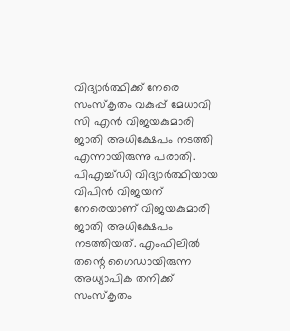വിദ്യാര്‍ത്ഥിക്ക് നേരെ സംസ്‌കൃതം വകുപ്പ് മേധാവി സി എന്‍ വിജയകുമാരി ജാതി അധിക്ഷേപം നടത്തി എന്നായിരുന്നു പരാതി. പിഎച്ച്‌ഡി വിദ്യാര്‍ത്ഥിയായ വിപിന്‍ വിജയന് നേരെയാണ് വിജയകുമാരി ജാതി അധിക്ഷേപം നടത്തിയത്. എംഫിലില്‍ തന്റെ ഗൈഡായിരുന്ന അധ്യാപിക തനിക്ക് സംസ്‌കൃതം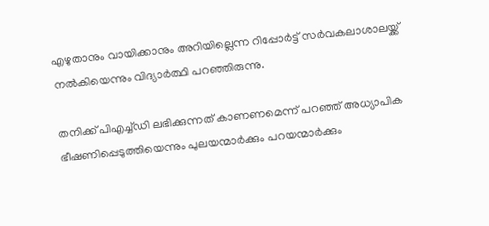എഴുതാനും വായിക്കാനും അറിയില്ലെന്ന റിപ്പോര്‍ട്ട് സര്‍വകലാശാലയ്ക്ക് നല്‍കിയെന്നും വിദ്യാര്‍ത്ഥി പറഞ്ഞിരുന്നു.

തനിക്ക് പിഎച്ച്‌ഡി ലഭിക്കുന്നത് കാണണമെന്ന് പറഞ്ഞ് അധ്യാപിക ഭീഷണിപ്പെടുത്തിയെന്നും പുലയന്മാര്‍ക്കും പറയന്മാര്‍ക്കും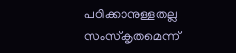പഠിക്കാനുള്ളതല്ല സംസ്‌കൃതമെന്ന്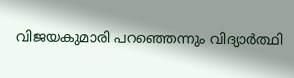വിജയകുമാരി പറഞ്ഞെന്നും വിദ്യാര്‍ത്ഥി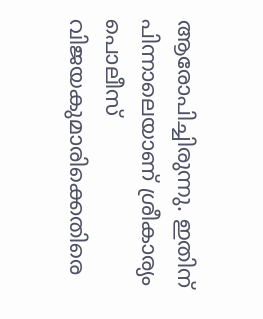ആരോപിച്ചിരുന്നു. ഇതിന് പിന്നാലെയാണ് ശ്രീകാര്യം പൊലീസ് വിജയകുമാരിക്കെതിരെ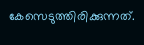കേസെടുത്തിരിക്കുന്നത്.